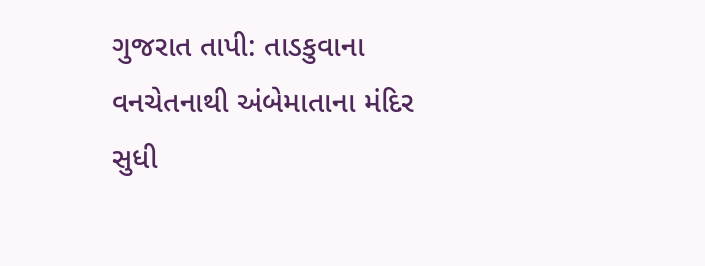ગુજરાત તાપી: તાડકુવાના વનચેતનાથી અંબેમાતાના મંદિર સુધી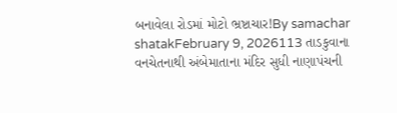બનાવેલા રોડમાં મોટો ભ્રષ્ટાચાર!By samachar shatakFebruary 9, 2026113 તાડકુવાના વનચેતનાથી અંબેમાતાના મંદિર સુધી નાણાપંચની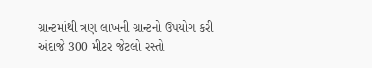ગ્રાન્ટમાંથી ત્રણ લાખની ગ્રાન્ટનો ઉપયોગ કરી અંદાજે 300 મીટર જેટલો રસ્તો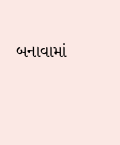બનાવામાં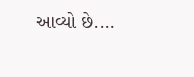આવ્યો છે.…